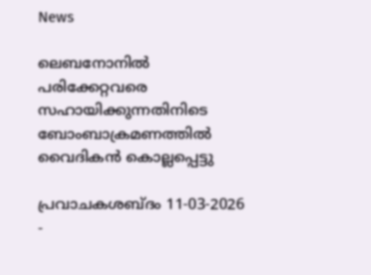News

ലെബനോനില്‍ പരിക്കേറ്റവരെ സഹായിക്കുന്നതിനിടെ ബോംബാക്രമണത്തിൽ വൈദികന്‍ കൊല്ലപ്പെട്ടു

പ്രവാചകശബ്ദം 11-03-2026 -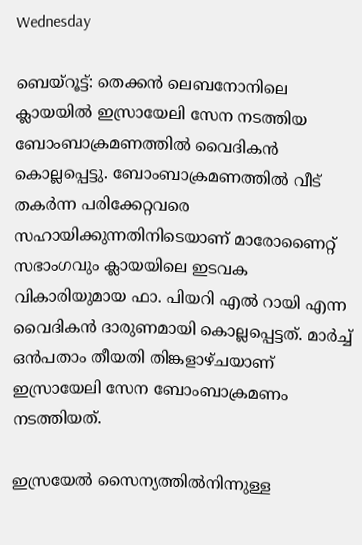Wednesday

ബെയ്റൂട്ട്: തെക്കൻ ലെബനോനിലെ ക്ലായയില്‍ ഇസ്രായേലി സേന നടത്തിയ ബോംബാക്രമണത്തിൽ വൈദികന്‍ കൊല്ലപ്പെട്ടു. ബോംബാക്രമണത്തിൽ വീട് തകർന്ന പരിക്കേറ്റവരെ സഹായിക്കുന്നതിനിടെയാണ് മാരോണൈറ്റ് സഭാംഗവും ക്ലായയിലെ ഇടവക വികാരിയുമായ ഫാ. പിയറി എൽ റായി എന്ന വൈദികന്‍ ദാരുണമായി കൊല്ലപ്പെട്ടത്. മാര്‍ച്ച് ഒൻപതാം തീയതി തിങ്കളാഴ്ചയാണ് ഇസ്രായേലി സേന ബോംബാക്രമണം നടത്തിയത്.

ഇസ്രയേൽ സൈന്യത്തിൽനിന്നുള്ള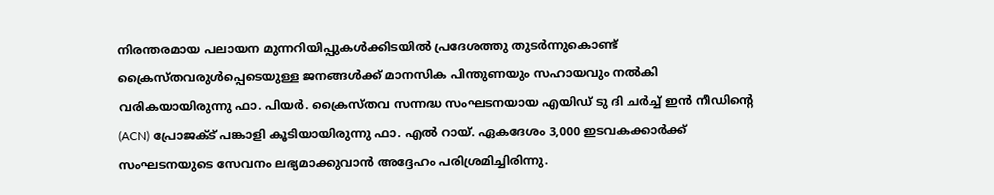നിരന്തരമായ പലായന മുന്നറിയിപ്പുകൾക്കിടയിൽ പ്രദേശത്തു തുടർന്നുകൊണ്ട് ക്രൈസ്തവരുൾപ്പെടെയുള്ള ജനങ്ങൾക്ക് മാനസിക പിന്തുണയും സഹായവും നൽകി വരികയായിരുന്നു ഫാ. പിയർ. ക്രൈസ്തവ സന്നദ്ധ സംഘടനയായ എയിഡ് ടു ദി ചർച്ച് ഇൻ നീഡിന്റെ (ACN) പ്രോജക്ട് പങ്കാളി കൂടിയായിരുന്നു ഫാ. എൽ റായ്. ഏകദേശം 3,000 ഇടവകക്കാർക്ക് സംഘടനയുടെ സേവനം ലഭ്യമാക്കുവാന്‍ അദ്ദേഹം പരിശ്രമിച്ചിരിന്നു.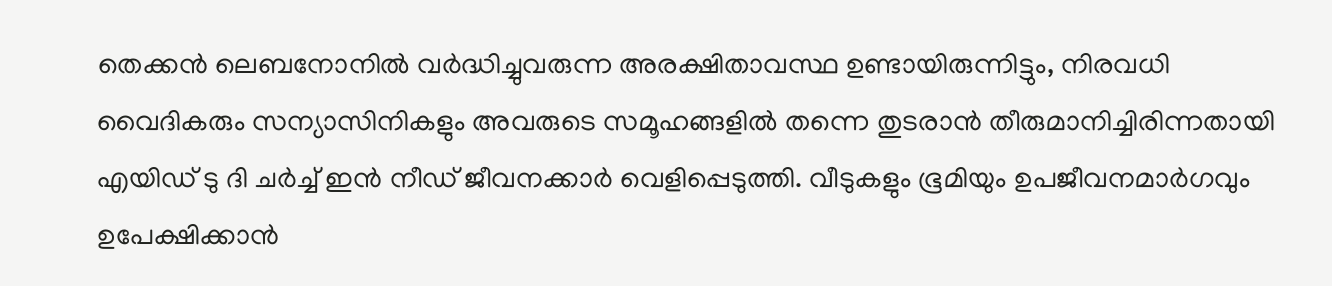തെക്കൻ ലെബനോനിൽ വർദ്ധിച്ചുവരുന്ന അരക്ഷിതാവസ്ഥ ഉണ്ടായിരുന്നിട്ടും, നിരവധി വൈദികരും സന്യാസിനികളും അവരുടെ സമൂഹങ്ങളിൽ തന്നെ തുടരാൻ തീരുമാനിച്ചിരിന്നതായി എയിഡ് ടു ദി ചർച്ച് ഇൻ നീഡ് ജീവനക്കാർ വെളിപ്പെടുത്തി. വീടുകളും ഭൂമിയും ഉപജീവനമാർഗവും ഉപേക്ഷിക്കാൻ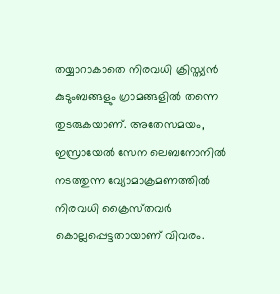തയ്യാറാകാതെ നിരവധി ക്രിസ്ത്യൻ കുടുംബങ്ങളും ഗ്രാമങ്ങളിൽ തന്നെ തുടരുകയാണ്. അതേസമയം, ഇസ്രായേല്‍ സേന ലെബനോനിൽ നടത്തുന്ന വ്യോമാക്രമണത്തിൽ നിരവധി ക്രൈസ്‌തവർ കൊല്ലപ്പെട്ടതായാണ് വിവരം.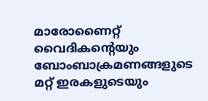മാരോണൈറ്റ് വൈദികന്റെയും ബോംബാക്രമണങ്ങളുടെ മറ്റ് ഇരകളുടെയും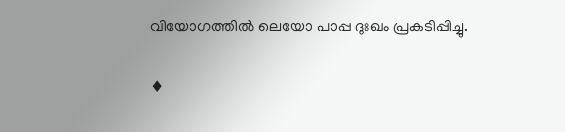വിയോഗത്തില്‍ ലെയോ പാപ്പ ദുഃഖം പ്രകടിപ്പിച്ചു.

♦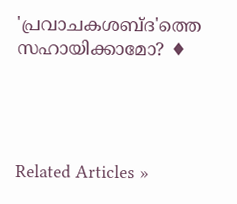'പ്രവാചകശബ്‌ദ'ത്തെ സഹായിക്കാമോ? ♦




Related Articles »